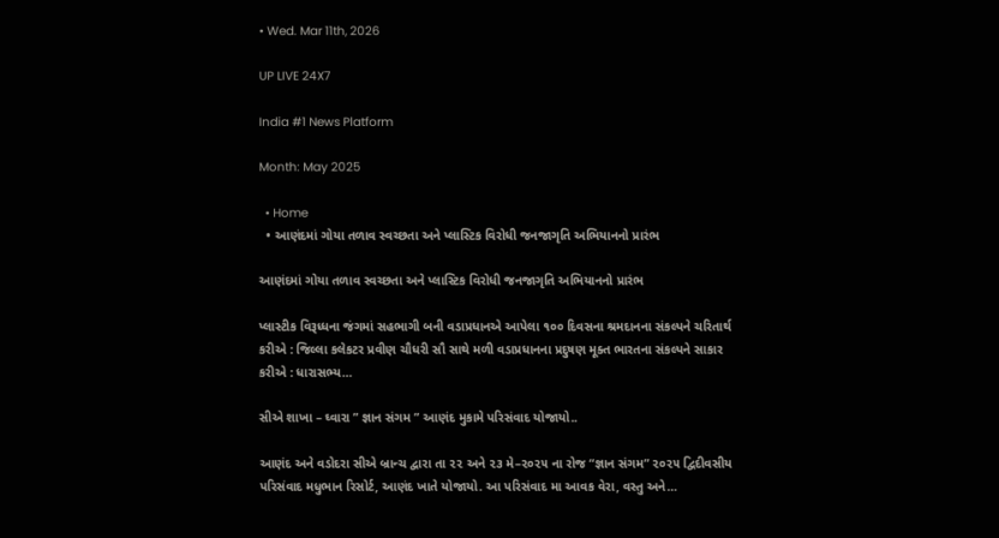• Wed. Mar 11th, 2026

UP LIVE 24X7

India #1 News Platform

Month: May 2025

  • Home
  • આણંદમાં ગોયા તળાવ સ્વચ્છતા અને પ્લાસ્ટિક વિરોધી જનજાગૃતિ અભિયાનનો પ્રારંભ

આણંદમાં ગોયા તળાવ સ્વચ્છતા અને પ્લાસ્ટિક વિરોધી જનજાગૃતિ અભિયાનનો પ્રારંભ

પ્લાસ્ટીક વિરૂધ્ધના જંગમાં સહભાગી બની વડાપ્રધાનએ આપેલા ૧૦૦ દિવસના શ્રમદાનના સંકલ્પને ચરિતાર્થ કરીએ : જિલ્લા કલેકટર પ્રવીણ ચૌધરી સૌ સાથે મળી વડાપ્રધાનના પ્રદુષણ મૂક્ત ભારતના સંકલ્પને સાકાર કરીએ : ધારાસભ્ય…

સીએ શાખા – ઘ્વારા ” જ્ઞાન સંગમ ” આણંદ મુકામે પરિસંવાદ યોજાયો..

આણંદ અને વડોદરા સીએ બ્રાન્ચ દ્વારા તા ૨૨ અને ૨૩ મે–૨૦૨૫ ના રોજ “જ્ઞાન સંગમ” ૨૦૨૫ દ્વિદીવસીય પરિસંવાદ મધુભાન રિસોર્ટ, આણંદ ખાતે યોજાયો. આ પરિસંવાદ મા આવક વેરા, વસ્તુ અને…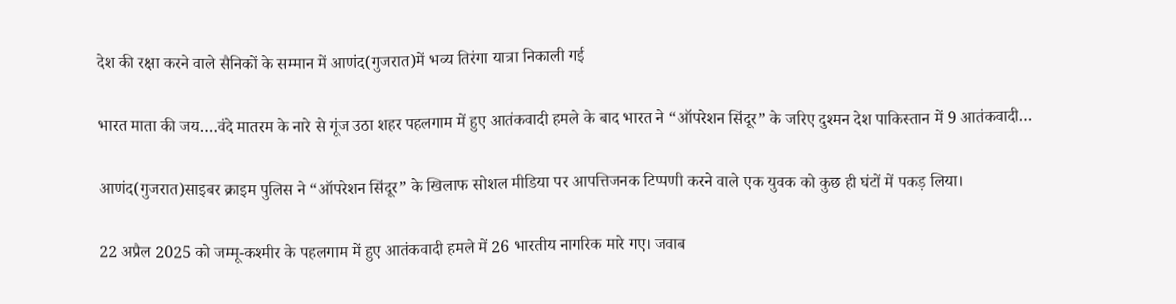देश की रक्षा करने वाले सैनिकों के सम्मान में आणंद(गुजरात)में भव्य तिरंगा यात्रा निकाली गई

भारत माता की जय….वंदे मातरम के नारे से गूंज उठा शहर पहलगाम में हुए आतंकवादी हमले के बाद भारत ने “ऑपरेशन सिंदूर” के जरिए दुश्मन देश पाकिस्तान में 9 आतंकवादी…

आणंद(गुजरात)साइबर क्राइम पुलिस ने “ऑपरेशन सिंदूर” के खिलाफ सोशल मीडिया पर आपत्तिजनक टिप्पणी करने वाले एक युवक को कुछ ही घंटों में पकड़ लिया।

22 अप्रैल 2025 को जम्मू-कश्मीर के पहलगाम में हुए आतंकवादी हमले में 26 भारतीय नागरिक मारे गए। जवाब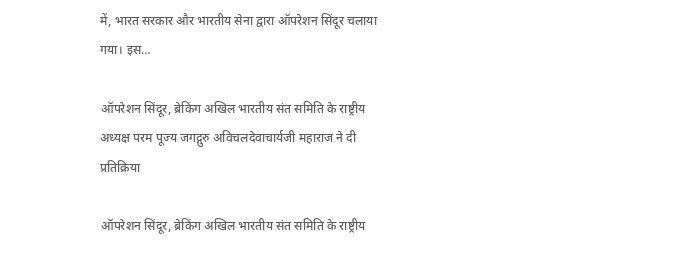में, भारत सरकार और भारतीय सेना द्वारा ऑपरेशन सिंदूर चलाया गया। इस…

ऑपरेशन सिंदूर, ब्रेकिंग अखिल भारतीय संत समिति के राष्ट्रीय अध्यक्ष परम पूज्य जगद्गुरु अविचलदेवाचार्यजी महाराज ने दी प्रतिक्रिया

ऑपरेशन सिंदूर, ब्रेकिंग अखिल भारतीय संत समिति के राष्ट्रीय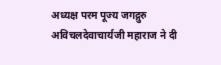अध्यक्ष परम पूज्य जगद्गुरु अविचलदेवाचार्यजी महाराज ने दी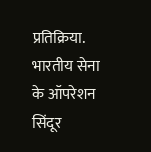प्रतिक्रिया. भारतीय सेना के ऑपरेशन सिंदूर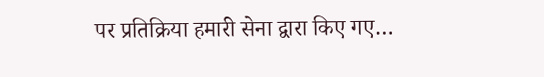पर प्रतिक्रिया हमारी सेना द्वारा किए गए…